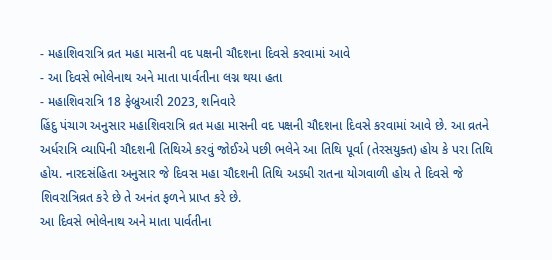- મહાશિવરાત્રિ વ્રત મહા માસની વદ પક્ષની ચૌદશના દિવસે કરવામાં આવે
- આ દિવસે ભોલેનાથ અને માતા પાર્વતીના લગ્ન થયા હતા
- મહાશિવરાત્રિ 18 ફેબ્રુઆરી 2023, શનિવારે
હિંદુ પંચાગ અનુસાર મહાશિવરાત્રિ વ્રત મહા માસની વદ પક્ષની ચૌદશના દિવસે કરવામાં આવે છે. આ વ્રતને અર્ધરાત્રિ વ્યાપિની ચૌદશની તિથિએ કરવું જોઈએ પછી ભલેને આ તિથિ પૂર્વા (તેરસયુક્ત) હોય કે પરા તિથિ હોય. નારદસંહિતા અનુસાર જે દિવસ મહા ચૌદશની તિથિ અડધી રાતના યોગવાળી હોય તે દિવસે જે શિવરાત્રિવ્રત કરે છે તે અનંત ફળને પ્રાપ્ત કરે છે.
આ દિવસે ભોલેનાથ અને માતા પાર્વતીના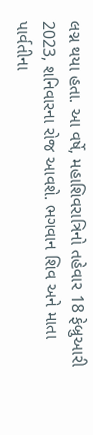લગ્ન થયા હતા. આ વર્ષે, મહાશિવરાત્રિનો તહેવાર 18 ફેબ્રુઆરી 2023, શનિવારના રોજ આવશે. ભગવાન શિવ અને માતા પાર્વતીના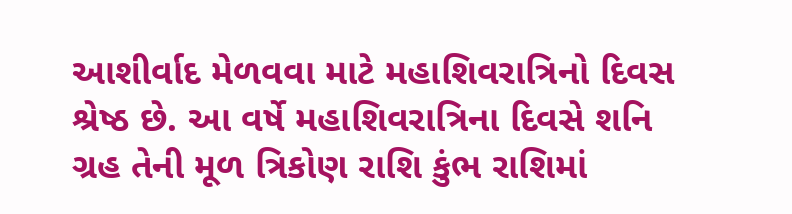આશીર્વાદ મેળવવા માટે મહાશિવરાત્રિનો દિવસ શ્રેષ્ઠ છે. આ વર્ષે મહાશિવરાત્રિના દિવસે શનિ ગ્રહ તેની મૂળ ત્રિકોણ રાશિ કુંભ રાશિમાં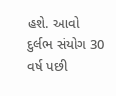હશે. આવો દુર્લભ સંયોગ 30 વર્ષ પછી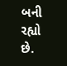બની રહ્યો છે.